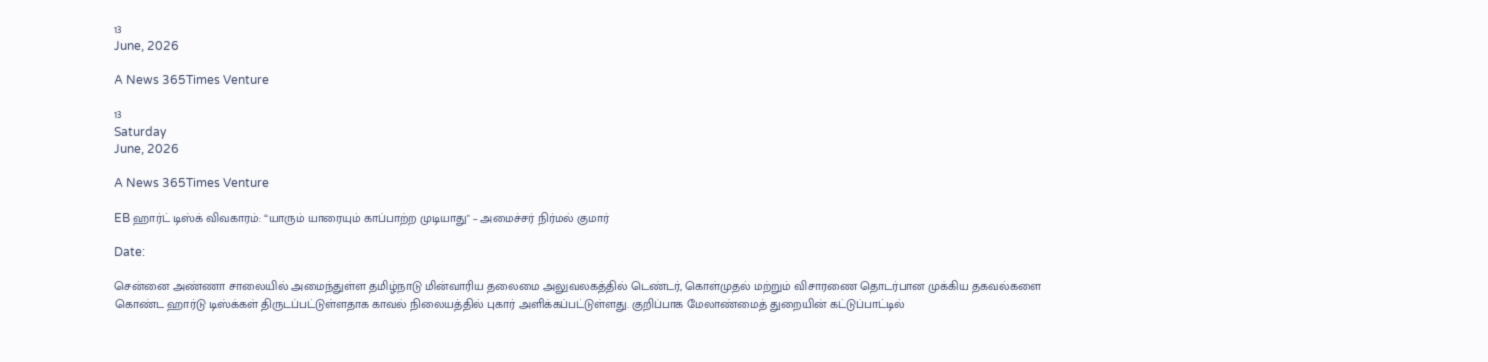13
June, 2026

A News 365Times Venture

13
Saturday
June, 2026

A News 365Times Venture

EB ஹார்ட் டிஸ்க் விவகாரம்: “யாரும் யாரையும் காப்பாற்ற முடியாது" – அமைச்சர் நிர்மல் குமார்

Date:

சென்னை அண்ணா சாலையில் அமைந்துள்ள தமிழ்நாடு மின்வாரிய தலைமை அலுவலகத்தில் டெண்டர், கொள்முதல் மற்றும் விசாரணை தொடர்பான முக்கிய தகவல்களை கொண்ட ஹார்டு டிஸ்க்கள் திருடப்பட்டுள்ளதாக காவல் நிலையத்தில் புகார் அளிக்கப்பட்டுள்ளது. குறிப்பாக மேலாண்மைத் துறையின் கட்டுப்பாட்டில்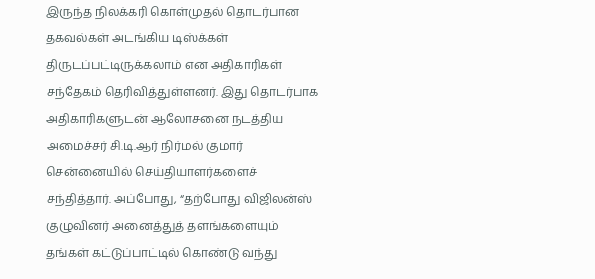இருந்த நிலக்கரி கொள்முதல் தொடர்பான தகவல்கள் அடங்கிய டிஸ்க்கள் திருடப்பட்டிருக்கலாம் என அதிகாரிகள் சந்தேகம் தெரிவித்துள்ளனர். இது தொடர்பாக அதிகாரிகளுடன் ஆலோசனை நடத்திய அமைச்சர் சி.டி.ஆர் நிர்மல் குமார் சென்னையில் செய்தியாளர்களைச் சந்தித்தார். அப்போது, “தற்போது விஜிலன்ஸ் குழுவினர் அனைத்துத் தளங்களையும் தங்கள் கட்டுப்பாட்டில் கொண்டு வந்து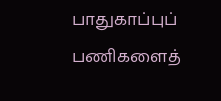பாதுகாப்புப் பணிகளைத்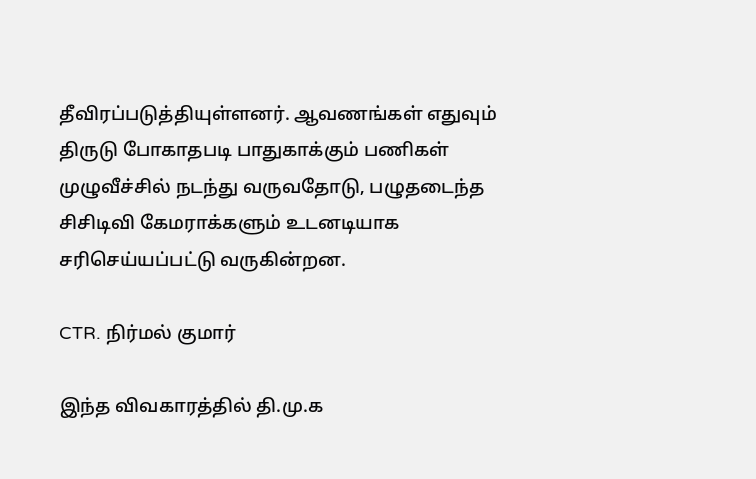தீவிரப்படுத்தியுள்ளனர். ஆவணங்கள் எதுவும் திருடு போகாதபடி பாதுகாக்கும் பணிகள் முழுவீச்சில் நடந்து வருவதோடு, பழுதடைந்த சிசிடிவி கேமராக்களும் உடனடியாக சரிசெய்யப்பட்டு வருகின்றன.

CTR. நிர்மல் குமார்

இந்த விவகாரத்தில் தி.மு.க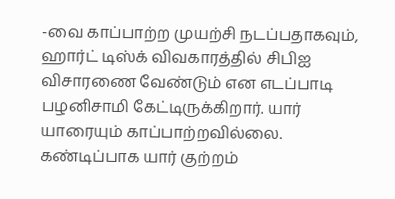-வை காப்பாற்ற முயற்சி நடப்பதாகவும், ஹார்ட் டிஸ்க் விவகாரத்தில் சிபிஐ விசாரணை வேண்டும் என எடப்பாடி பழனிசாமி கேட்டிருக்கிறார். யார் யாரையும் காப்பாற்றவில்லை. கண்டிப்பாக யார் குற்றம்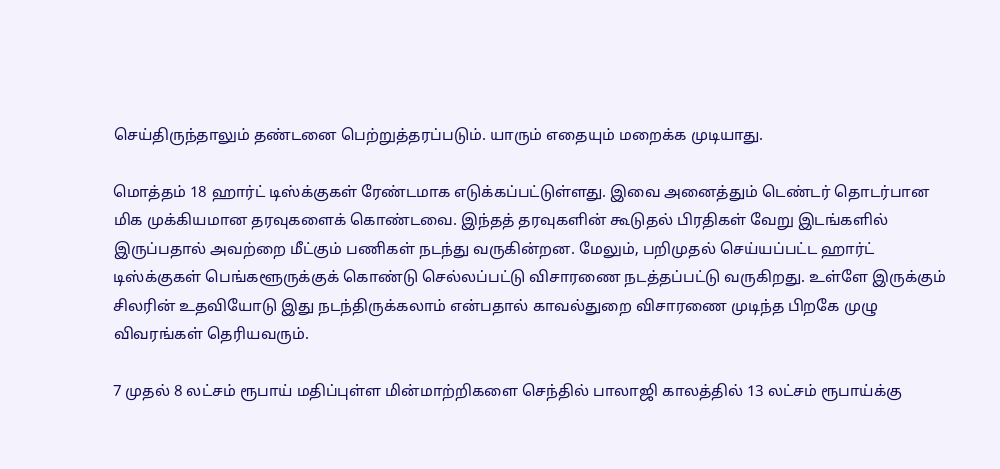செய்திருந்தாலும் தண்டனை பெற்றுத்தரப்படும். யாரும் எதையும் மறைக்க முடியாது.

மொத்தம் 18 ஹார்ட் டிஸ்க்குகள் ரேண்டமாக எடுக்கப்பட்டுள்ளது. இவை அனைத்தும் டெண்டர் தொடர்பான மிக முக்கியமான தரவுகளைக் கொண்டவை. இந்தத் தரவுகளின் கூடுதல் பிரதிகள் வேறு இடங்களில் இருப்பதால் அவற்றை மீட்கும் பணிகள் நடந்து வருகின்றன. மேலும், பறிமுதல் செய்யப்பட்ட ஹார்ட் டிஸ்க்குகள் பெங்களூருக்குக் கொண்டு செல்லப்பட்டு விசாரணை நடத்தப்பட்டு வருகிறது. உள்ளே இருக்கும் சிலரின் உதவியோடு இது நடந்திருக்கலாம் என்பதால் காவல்துறை விசாரணை முடிந்த பிறகே முழு விவரங்கள் தெரியவரும்.

7 முதல் 8 லட்சம் ரூபாய் மதிப்புள்ள மின்மாற்றிகளை செந்தில் பாலாஜி காலத்தில் 13 லட்சம் ரூபாய்க்கு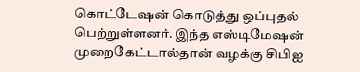கொட்டேஷன் கொடுத்து ஒப்புதல் பெற்றுள்ளனர். இந்த எஸ்டிமேஷன் முறைகேட்டால்தான் வழக்கு சிபிஐ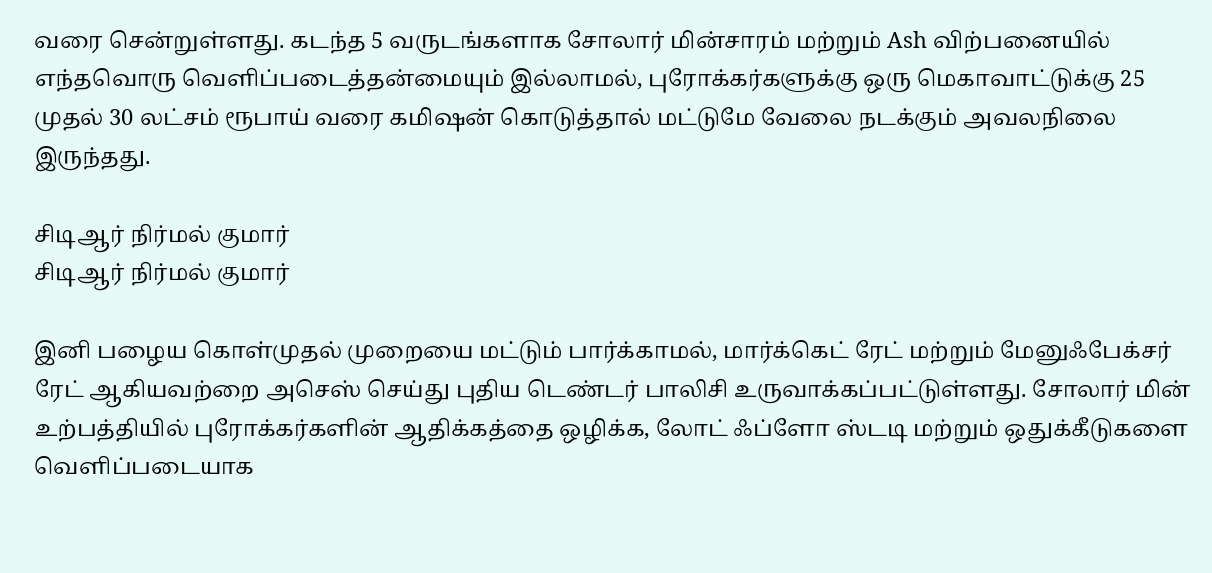வரை சென்றுள்ளது. கடந்த 5 வருடங்களாக சோலார் மின்சாரம் மற்றும் Ash விற்பனையில் எந்தவொரு வெளிப்படைத்தன்மையும் இல்லாமல், புரோக்கர்களுக்கு ஒரு மெகாவாட்டுக்கு 25 முதல் 30 லட்சம் ரூபாய் வரை கமிஷன் கொடுத்தால் மட்டுமே வேலை நடக்கும் அவலநிலை இருந்தது.

சிடிஆர் நிர்மல் குமார்
சிடிஆர் நிர்மல் குமார்

இனி பழைய கொள்முதல் முறையை மட்டும் பார்க்காமல், மார்க்கெட் ரேட் மற்றும் மேனுஃபேக்சர் ரேட் ஆகியவற்றை அசெஸ் செய்து புதிய டெண்டர் பாலிசி உருவாக்கப்பட்டுள்ளது. சோலார் மின் உற்பத்தியில் புரோக்கர்களின் ஆதிக்கத்தை ஒழிக்க, லோட் ஃப்ளோ ஸ்டடி மற்றும் ஒதுக்கீடுகளை வெளிப்படையாக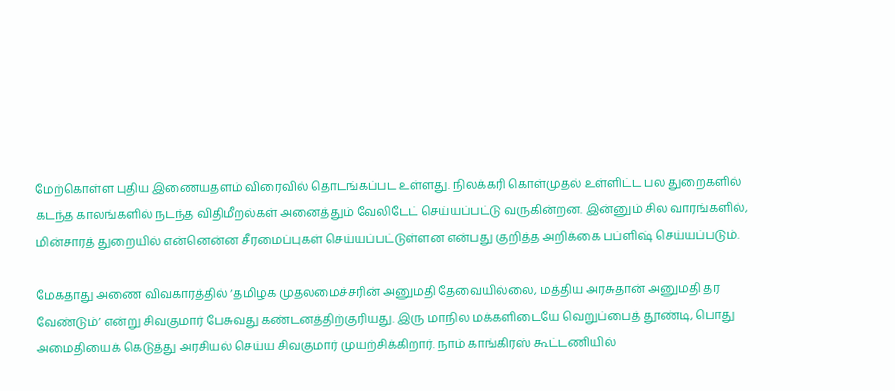மேற்கொள்ள புதிய இணையதளம் விரைவில் தொடங்கப்பட உள்ளது. நிலக்கரி கொள்முதல் உள்ளிட்ட பல துறைகளில் கடந்த காலங்களில் நடந்த விதிமீறல்கள் அனைத்தும் வேலிடேட் செய்யப்பட்டு வருகின்றன. இன்னும் சில வாரங்களில், மின்சாரத் துறையில் என்னென்ன சீரமைப்புகள் செய்யப்பட்டுள்ளன என்பது குறித்த அறிக்கை பப்ளிஷ் செய்யப்படும்.

மேகதாது அணை விவகாரத்தில் ‘தமிழக முதலமைச்சரின் அனுமதி தேவையில்லை, மத்திய அரசுதான் அனுமதி தர வேண்டும்’ என்று சிவகுமார் பேசுவது கண்டனத்திற்குரியது. இரு மாநில மக்களிடையே வெறுப்பைத் தூண்டி, பொது அமைதியைக் கெடுத்து அரசியல் செய்ய சிவகுமார் முயற்சிக்கிறார். நாம் காங்கிரஸ் கூட்டணியில்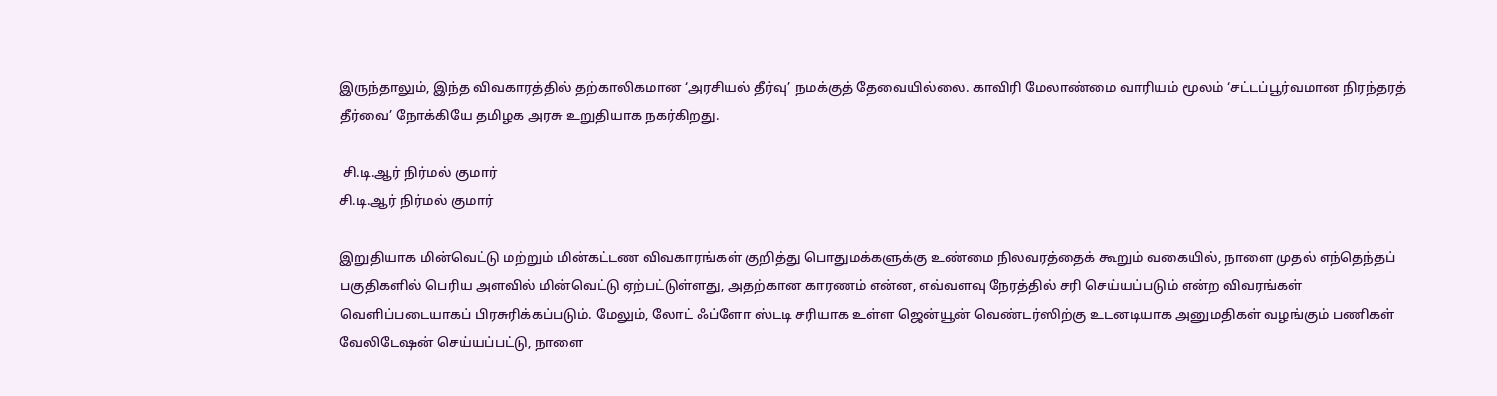இருந்தாலும், இந்த விவகாரத்தில் தற்காலிகமான ‘அரசியல் தீர்வு’ நமக்குத் தேவையில்லை. காவிரி மேலாண்மை வாரியம் மூலம் ‘சட்டப்பூர்வமான நிரந்தரத் தீர்வை’ நோக்கியே தமிழக அரசு உறுதியாக நகர்கிறது.

 சி.டி.ஆர் நிர்மல் குமார்
சி.டி.ஆர் நிர்மல் குமார்

இறுதியாக மின்வெட்டு மற்றும் மின்கட்டண விவகாரங்கள் குறித்து பொதுமக்களுக்கு உண்மை நிலவரத்தைக் கூறும் வகையில், நாளை முதல் எந்தெந்தப் பகுதிகளில் பெரிய அளவில் மின்வெட்டு ஏற்பட்டுள்ளது, அதற்கான காரணம் என்ன, எவ்வளவு நேரத்தில் சரி செய்யப்படும் என்ற விவரங்கள் வெளிப்படையாகப் பிரசுரிக்கப்படும். மேலும், லோட் ஃப்ளோ ஸ்டடி சரியாக உள்ள ஜென்யூன் வெண்டர்ஸிற்கு உடனடியாக அனுமதிகள் வழங்கும் பணிகள் வேலிடேஷன் செய்யப்பட்டு, நாளை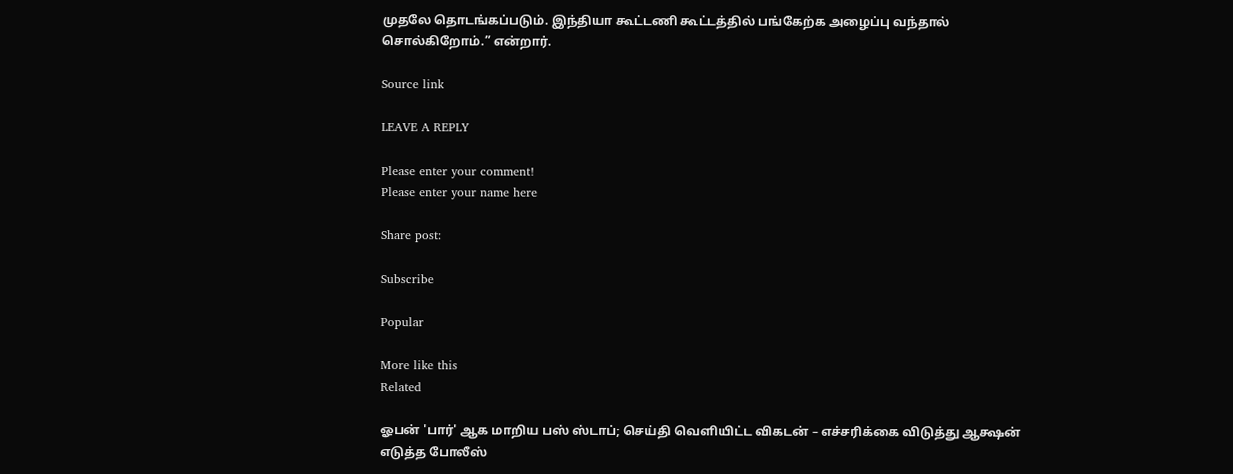முதலே தொடங்கப்படும். இந்தியா கூட்டணி கூட்டத்தில் பங்கேற்க அழைப்பு வந்தால் சொல்கிறோம்.” என்றார்.

Source link

LEAVE A REPLY

Please enter your comment!
Please enter your name here

Share post:

Subscribe

Popular

More like this
Related

ஓபன் 'பார்' ஆக மாறிய பஸ் ஸ்டாப்; செய்தி வெளியிட்ட விகடன் – எச்சரிக்கை விடுத்து ஆக்ஷன் எடுத்த போலீஸ்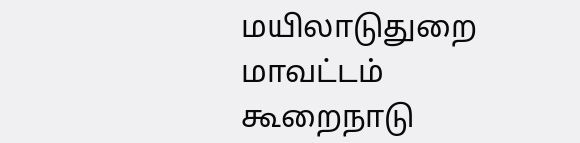மயிலாடுதுறை மாவட்டம் கூறைநாடு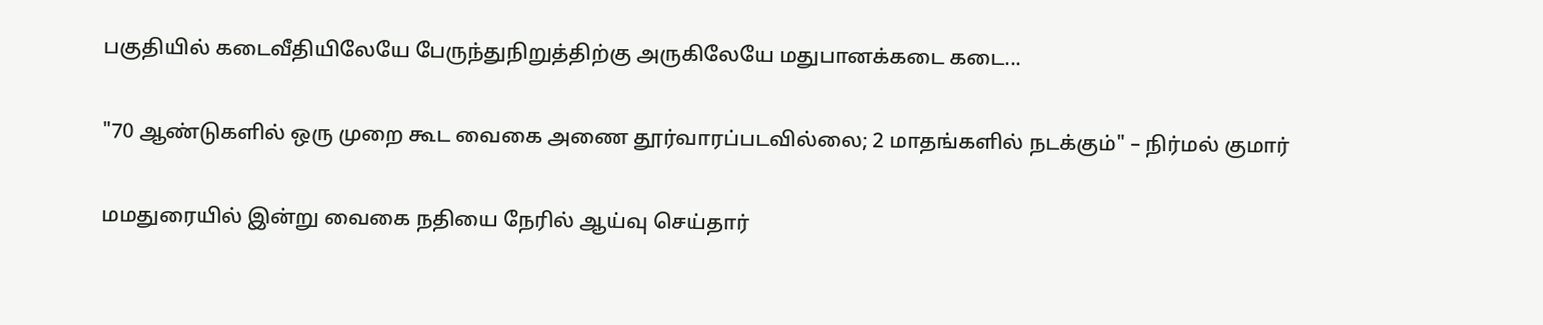பகுதியில் கடைவீதியிலேயே பேருந்துநிறுத்திற்கு அருகிலேயே மதுபானக்கடை கடை...

"70 ஆண்டுகளில் ஒரு முறை கூட வைகை அணை தூர்வாரப்படவில்லை; 2 மாதங்களில் நடக்கும்" – நிர்மல் குமார்

மமதுரையில் இன்று வைகை நதியை நேரில் ஆய்வு செய்தார்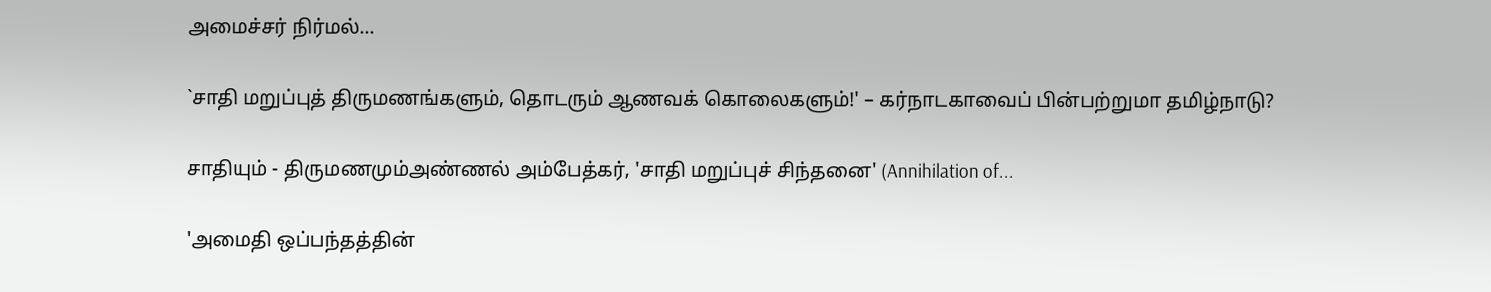அமைச்சர் நிர்மல்...

`சாதி மறுப்புத் திருமணங்களும், தொடரும் ஆணவக் கொலைகளும்!' – கர்நாடகாவைப் பின்பற்றுமா தமிழ்நாடு?

சாதியும் - திருமணமும்அண்ணல் அம்பேத்கர், 'சாதி மறுப்புச் சிந்தனை' (Annihilation of...

'அமைதி ஒப்பந்தத்தின்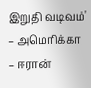இறுதி வடிவம்' – அமெரிக்கா – ஈரான்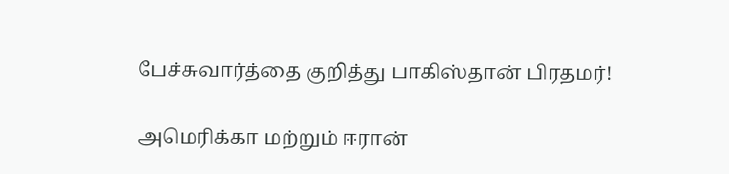பேச்சுவார்த்தை குறித்து பாகிஸ்தான் பிரதமர்!

அமெரிக்கா மற்றும் ஈரான்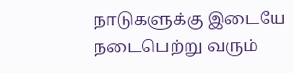நாடுகளுக்கு இடையே நடைபெற்று வரும்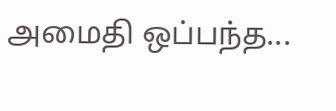அமைதி ஒப்பந்த...